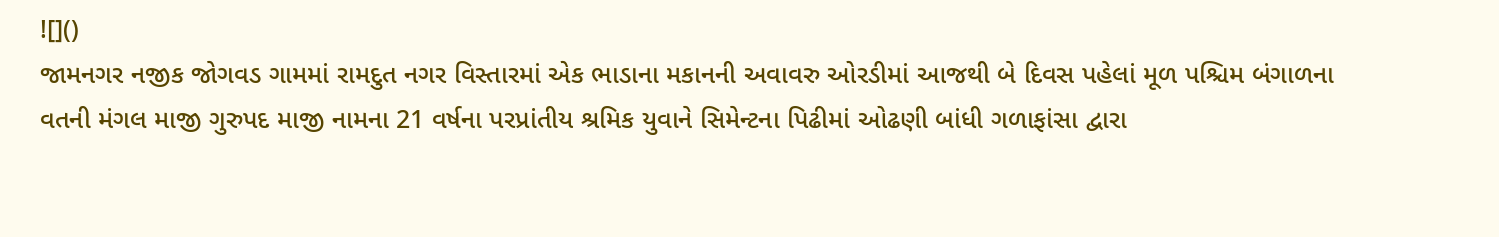![]()
જામનગર નજીક જોગવડ ગામમાં રામદુત નગર વિસ્તારમાં એક ભાડાના મકાનની અવાવરુ ઓરડીમાં આજથી બે દિવસ પહેલાં મૂળ પશ્ચિમ બંગાળના વતની મંગલ માજી ગુરુપદ માજી નામના 21 વર્ષના પરપ્રાંતીય શ્રમિક યુવાને સિમેન્ટના પિઢીમાં ઓઢણી બાંધી ગળાફાંસા દ્વારા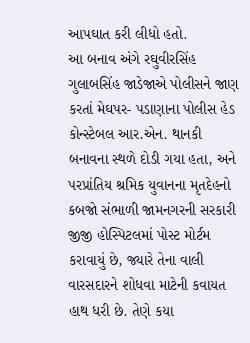આપઘાત કરી લીધો હતો.
આ બનાવ અંગે રઘુવીરસિંહ ગુલાબસિંહ જાડેજાએ પોલીસને જાણ કરતાં મેઘપર- પડાણાના પોલીસ હેડ કોન્સ્ટેબલ આર.એન. થાનકી બનાવના સ્થળે દોડી ગયા હતા, અને પરપ્રાંતિય શ્રમિક યુવાનના મૃતદેહનો કબજો સંભાળી જામનગરની સરકારી જીજી હોસ્પિટલમાં પોસ્ટ મોર્ટમ કરાવાયું છે, જ્યારે તેના વાલી વારસદારને શોધવા માટેની કવાયત હાથ ધરી છે. તેણે કયા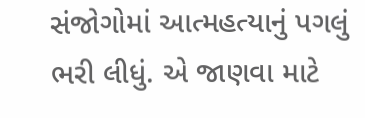સંજોગોમાં આત્મહત્યાનું પગલું ભરી લીધું. એ જાણવા માટે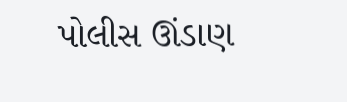પોલીસ ઊંડાણ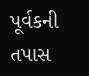પૂર્વકની તપાસ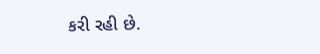કરી રહી છે.